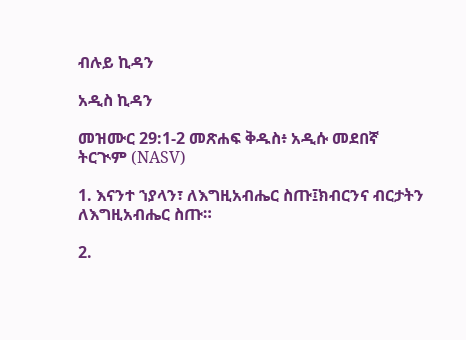ብሉይ ኪዳን

አዲስ ኪዳን

መዝሙር 29:1-2 መጽሐፍ ቅዱስ፥ አዲሱ መደበኛ ትርጒም (NASV)

1. እናንተ ኀያላን፣ ለእግዚአብሔር ስጡ፤ክብርንና ብርታትን ለእግዚአብሔር ስጡ።

2.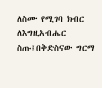ለስሙ የሚገባ ክብር ለእግዚአብሔር ስጡ፤በቅድስናው ግርማ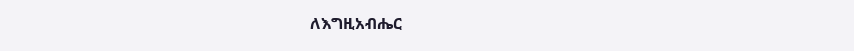ለእግዚአብሔር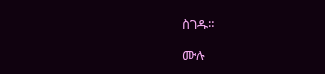ስገዱ።

ሙሉ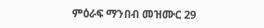ምዕራፍ ማንበብ መዝሙር 29